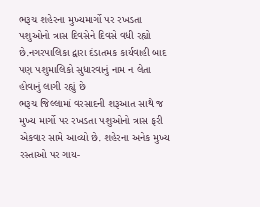ભરૂચ શહેરના મુખ્યમાર્ગો પર રખડતા પશુઓનો ત્રાસ દિવસેને દિવસે વધી રહ્યો છે.નગરપાલિકા દ્વારા દંડાતમક કાર્યવાહી બાદ પણ પશુમાલિકો સુધારવાનું નામ ન લેતા હોવાનું લાગી રહ્યું છે
ભરૂચ જિલ્લામાં વરસાદની શરૂઆત સાથે જ મુખ્ય માર્ગો પર રખડતા પશુઓનો ત્રાસ ફરી એકવાર સામે આવ્યો છે. શહેરના અનેક મુખ્ય રસ્તાઓ પર ગાય-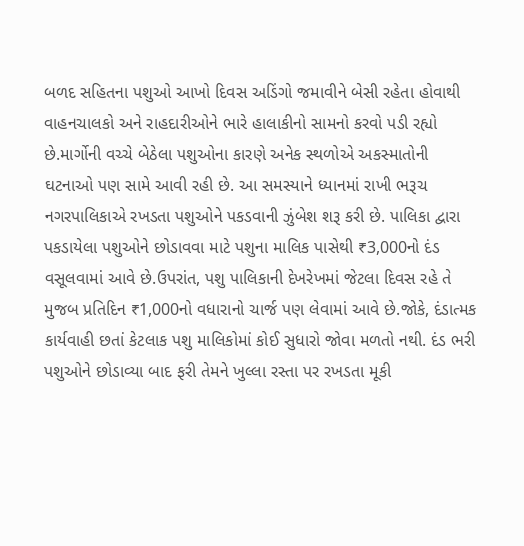બળદ સહિતના પશુઓ આખો દિવસ અડિંગો જમાવીને બેસી રહેતા હોવાથી વાહનચાલકો અને રાહદારીઓને ભારે હાલાકીનો સામનો કરવો પડી રહ્યો છે.માર્ગોની વચ્ચે બેઠેલા પશુઓના કારણે અનેક સ્થળોએ અકસ્માતોની ઘટનાઓ પણ સામે આવી રહી છે. આ સમસ્યાને ધ્યાનમાં રાખી ભરૂચ નગરપાલિકાએ રખડતા પશુઓને પકડવાની ઝુંબેશ શરૂ કરી છે. પાલિકા દ્વારા પકડાયેલા પશુઓને છોડાવવા માટે પશુના માલિક પાસેથી ₹3,000નો દંડ વસૂલવામાં આવે છે.ઉપરાંત, પશુ પાલિકાની દેખરેખમાં જેટલા દિવસ રહે તે મુજબ પ્રતિદિન ₹1,000નો વધારાનો ચાર્જ પણ લેવામાં આવે છે.જોકે, દંડાત્મક કાર્યવાહી છતાં કેટલાક પશુ માલિકોમાં કોઈ સુધારો જોવા મળતો નથી. દંડ ભરી પશુઓને છોડાવ્યા બાદ ફરી તેમને ખુલ્લા રસ્તા પર રખડતા મૂકી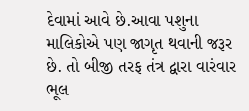દેવામાં આવે છે.આવા પશુના માલિકોએ પણ જાગૃત થવાની જરૂર છે. તો બીજી તરફ તંત્ર દ્વારા વારંવાર ભૂલ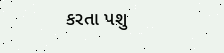કરતા પશુ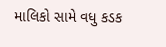માલિકો સામે વધુ કડક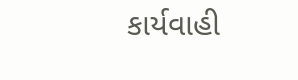કાર્યવાહી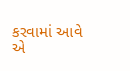કરવામાં આવે એ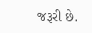જરૂરી છે.